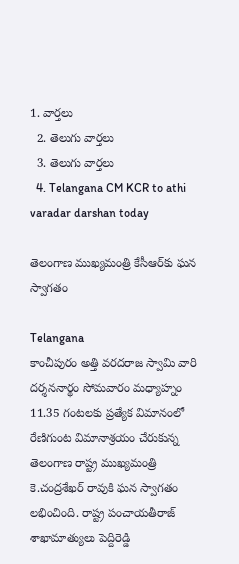1. వార్తలు
  2. తెలుగు వార్తలు
  3. తెలుగు వార్తలు
  4. Telangana CM KCR to athi varadar darshan today

తెలంగాణ ముఖ్యమంత్రి కేసీఆర్‌కు ఘన స్వాగతం

Telangana
కాంచీపురం అత్తి వరదరాజ స్వామి వారి దర్శననార్థం సోమవారం మధ్యాహ్నం 11.35 గంటలకు ప్రత్యేక విమానంలో రేణిగుంట విమానాశ్రయం చేరుకున్న తెలంగాణ రాష్ట్ర ముఖ్యమంత్రి కె.చంద్రశేఖర్ రావుకి ఘన స్వాగతం లభించింది. రాష్ట్ర పంచాయతీరాజ్ శాఖామాత్యులు పెద్దిరెడ్డి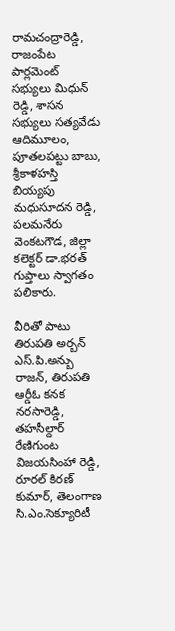రామచంద్రారెడ్డి, రాజంపేట పార్లమెంట్ సభ్యులు మిధున్ రెడ్డి, శాసన సభ్యులు సత్యవేడు ఆదిమూలం, పూతలపట్టు బాబు, శ్రీకాళహస్తి బియ్యపు మధుసూదన రెడ్డి, పలమనేరు వెంకటగౌడ, జిల్లా కలెక్టర్ డా.భరత్ గుప్తాలు స్వాగతం పలికారు.

వీరితో పాటు తిరుపతి అర్బన్ ఎస్.పి.అన్బు రాజన్, తిరుపతి ఆర్డీఓ కనక నరసారెడ్డి, తహసీల్దార్ రేణిగుంట విజయసింహా రెడ్డి, రూరల్ కిరణ్ కుమార్, తెలంగాణ సి.ఎం.సెక్యూరిటీ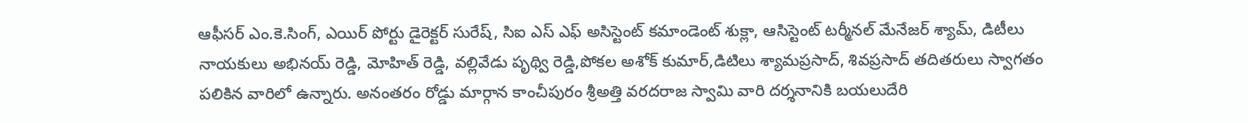ఆఫీసర్ ఎం.కె.సింగ్, ఎయిర్ పోర్టు డైరెక్టర్ సురేష్, సిఐ ఎస్ ఎఫ్ అసిస్టెంట్ కమాండెంట్ శుక్లా, ఆసిస్టెంట్ టర్మీనల్ మేనేజర్ శ్యామ్, డిటీలు  నాయకులు అభినయ్ రెడ్డి, మోహిత్ రెడ్డి, వల్లివేడు పృథ్వి రెడ్డి,పోకల అశోక్ కుమార్,డిటిలు శ్యామప్రసాద్, శివప్రసాద్ తదితరులు స్వాగతం పలికిన వారిలో ఉన్నారు. అనంతరం రోడ్డు మార్గాన కాంచీపురం శ్రీఅత్తి వరదరాజ స్వామి వారి దర్శనానికి బయలుదేరి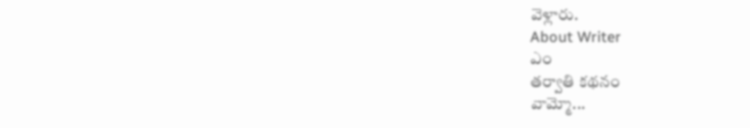వెళ్లారు.
About Writer
ఎం
తర్వాతి కథనం
వామ్మో...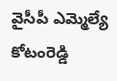వైసీపీ ఎమ్మెల్యే కోటంరెడ్డి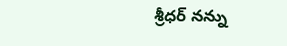శ్రీధర్ నన్ను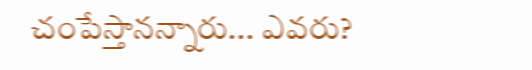చంపేస్తానన్నారు... ఎవరు?